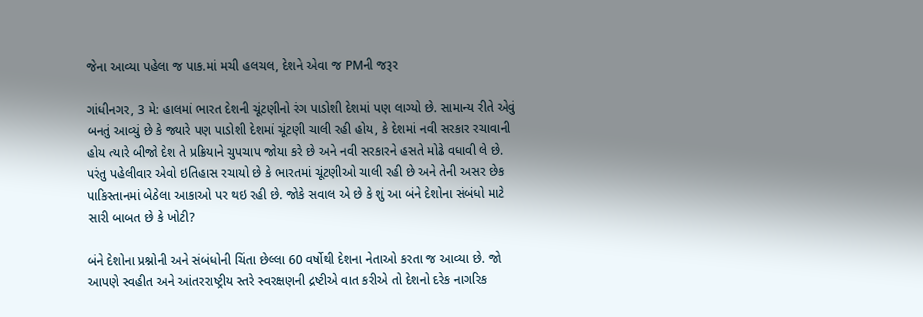જેના આવ્યા પહેલા જ પાક.માં મચી હલચલ, દેશને એવા જ PMની જરૂર

ગાંધીનગર, 3 મે: હાલમાં ભારત દેશની ચૂંટણીનો રંગ પાડોશી દેશમાં પણ લાગ્યો છે. સામાન્ય રીતે એવું બનતું આવ્યું છે કે જ્યારે પણ પાડોશી દેશમાં ચૂંટણી ચાલી રહી હોય, કે દેશમાં નવી સરકાર રચાવાની હોય ત્યારે બીજો દેશ તે પ્રક્રિયાને ચુપચાપ જોયા કરે છે અને નવી સરકારને હસતે મોઢે વધાવી લે છે. પરંતુ પહેલીવાર એવો ઇતિહાસ રચાયો છે કે ભારતમાં ચૂંટણીઓ ચાલી રહી છે અને તેની અસર છેક પાકિસ્તાનમાં બેઠેલા આકાઓ પર થઇ રહી છે. જોકે સવાલ એ છે કે શું આ બંને દેશોના સંબંધો માટે સારી બાબત છે કે ખોટી?

બંને દેશોના પ્રશ્નોની અને સંબંધોની ચિંતા છેલ્લા 60 વર્ષોથી દેશના નેતાઓ કરતા જ આવ્યા છે. જો આપણે સ્વહીત અને આંતરરાષ્ટ્રીય સ્તરે સ્વરક્ષણની દ્રષ્ટીએ વાત કરીએ તો દેશનો દરેક નાગરિક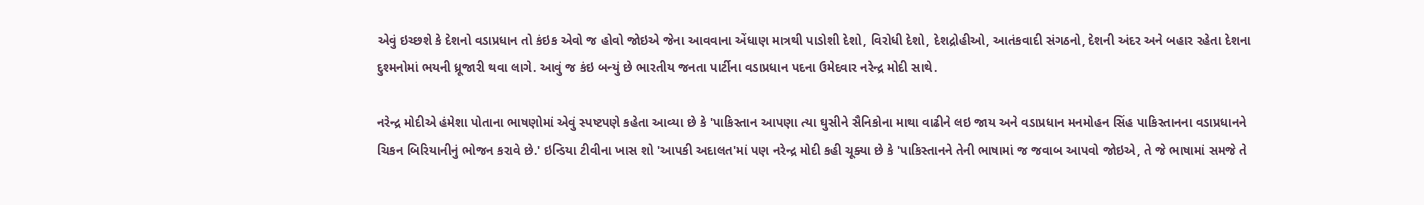એવું ઇચ્છશે કે દેશનો વડાપ્રધાન તો કંઇક એવો જ હોવો જોઇએ જેના આવવાના એંધાણ માત્રથી પાડોશી દેશો, વિરોધી દેશો, દેશદ્રોહીઓ, આતંકવાદી સંગઠનો, દેશની અંદર અને બહાર રહેતા દેશના દુશ્મનોમાં ભયની ધ્રૂજારી થવા લાગે. આવું જ કંઇ બન્યું છે ભારતીય જનતા પાર્ટીના વડાપ્રધાન પદના ઉમેદવાર નરેન્દ્ર મોદી સાથે.

નરેન્દ્ર મોદીએ હંમેશા પોતાના ભાષણોમાં એવું સ્પષ્ટપણે કહેતા આવ્યા છે કે 'પાકિસ્તાન આપણા ત્યા ઘુસીને સૈનિકોના માથા વાઢીને લઇ જાય અને વડાપ્રધાન મનમોહન સિંહ પાકિસ્તાનના વડાપ્રધાનને ચિકન બિરિયાનીનું ભોજન કરાવે છે.' ઇન્ડિયા ટીવીના ખાસ શો 'આપકી અદાલત'માં પણ નરેન્દ્ર મોદી કહી ચૂક્યા છે કે 'પાકિસ્તાનને તેની ભાષામાં જ જવાબ આપવો જોઇએ, તે જે ભાષામાં સમજે તે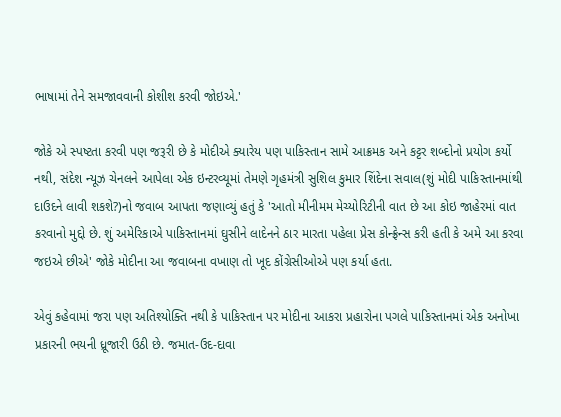ભાષામાં તેને સમજાવવાની કોશીશ કરવી જોઇએ.'

જોકે એ સ્પષ્ટતા કરવી પણ જરૂરી છે કે મોદીએ ક્યારેય પણ પાકિસ્તાન સામે આક્રમક અને કટ્ટર શબ્દોનો પ્રયોગ કર્યો નથી, સંદેશ ન્યૂઝ ચેનલને આપેલા એક ઇન્ટરવ્યૂમાં તેમણે ગૃહમંત્રી સુશિલ કુમાર શિંદેના સવાલ(શું મોદી પાકિસ્તાનમાંથી દાઉદને લાવી શકશે?)નો જવાબ આપતા જણાવ્યું હતું કે 'આતો મીનીમમ મેચ્યોરિટીની વાત છે આ કોઇ જાહેરમાં વાત કરવાનો મુદ્દો છે. શું અમેરિકાએ પાકિસ્તાનમાં ઘુસીને લાદેનને ઠાર મારતા પહેલા પ્રેસ કોન્ફ્રેન્સ કરી હતી કે અમે આ કરવા જઇએ છીએ' જોકે મોદીના આ જવાબના વખાણ તો ખૂદ કોંગ્રેસીઓએ પણ કર્યા હતા.

એવું કહેવામાં જરા પણ અતિશ્યોક્તિ નથી કે પાકિસ્તાન પર મોદીના આકરા પ્રહારોના પગલે પાકિસ્તાનમાં એક અનોખા પ્રકારની ભયની ધ્રૂજારી ઉઠી છે. જમાત-ઉદ-દાવા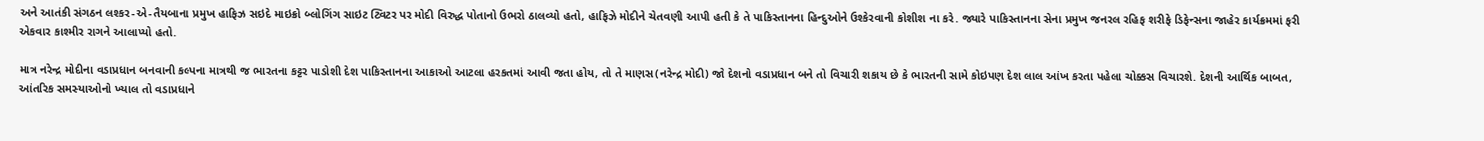અને આતંકી સંગઠન લશ્કર-એ-તૈયબાના પ્રમુખ હાફિઝ સઇદે માઇક્રો બ્લોગિંગ સાઇટ ટ્વિટર પર મોદી વિરુદ્ધ પોતાનો ઉભરો ઠાલવ્યો હતો, હાફિઝે મોદીને ચેતવણી આપી હતી કે તે પાકિસ્તાનના હિન્દુઓને ઉશ્કેરવાની કોશીશ ના કરે. જ્યારે પાકિસ્તાનના સેના પ્રમુખ જનરલ રહિફ શરીફે ડિફેન્સના જાહેર કાર્યક્રમમાં ફરી એકવાર કાશ્મીર રાગને આલાપ્યો હતો.

માત્ર નરેન્દ્ર મોદીના વડાપ્રધાન બનવાની કલ્પના માત્રથી જ ભારતના કટ્ટર પાડોશી દેશ પાકિસ્તાનના આકાઓ આટલા હરકતમાં આવી જતા હોય, તો તે માણસ(નરેન્દ્ર મોદી) જો દેશનો વડાપ્રધાન બને તો વિચારી શકાય છે કે ભારતની સામે કોઇપણ દેશ લાલ આંખ કરતા પહેલા ચોક્કસ વિચારશે. દેશની આર્થિક બાબત, આંતરિક સમસ્યાઓનો ખ્યાલ તો વડાપ્રધાને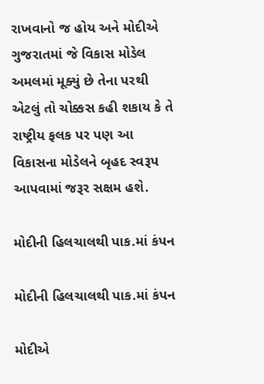રાખવાનો જ હોય અને મોદીએ ગુજરાતમાં જે વિકાસ મોડેલ અમલમાં મૂક્યું છે તેના પરથી એટલું તો ચોક્કસ કહી શકાય કે તે રાષ્ટ્રીય ફલક પર પણ આ વિકાસના મોડેલને બૃહદ સ્વરૂપ આપવામાં જરૂર સક્ષમ હશે.

મોદીની હિલચાલથી પાક.માં કંપન

મોદીની હિલચાલથી પાક.માં કંપન

મોદીએ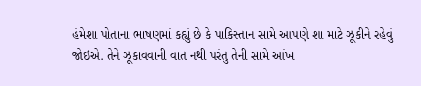હંમેશા પોતાના ભાષણમાં કહ્યું છે કે પાકિસ્તાન સામે આપણે શા માટે ઝૂકીને રહેવું જોઇએ. તેને ઝૂકાવવાની વાત નથી પરંતુ તેની સામે આંખ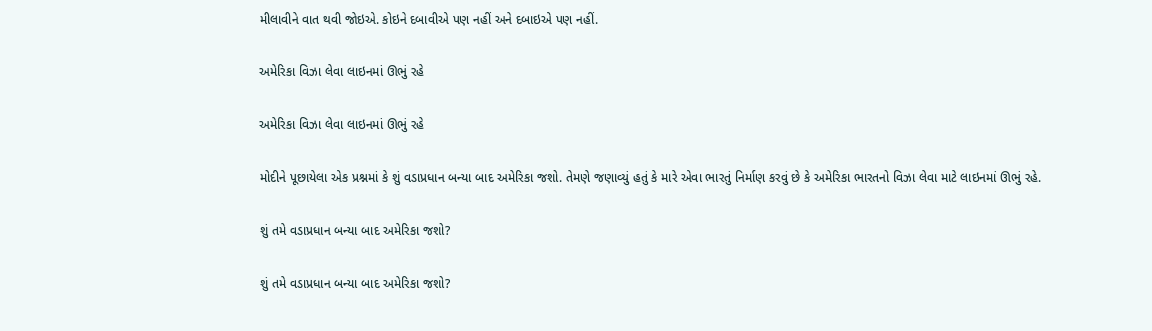મીલાવીને વાત થવી જોઇએ. કોઇને દબાવીએ પણ નહીં અને દબાઇએ પણ નહીં.

અમેરિકા વિઝા લેવા લાઇનમાં ઊભું રહે

અમેરિકા વિઝા લેવા લાઇનમાં ઊભું રહે

મોદીને પૂછાયેલા એક પ્રશ્નમાં કે શું વડાપ્રધાન બન્યા બાદ અમેરિકા જશો. તેમણે જણાવ્યું હતું કે મારે એવા ભારતું નિર્માણ કરવું છે કે અમેરિકા ભારતનો વિઝા લેવા માટે લાઇનમાં ઊભું રહે.

શું તમે વડાપ્રધાન બન્યા બાદ અમેરિકા જશો?

શું તમે વડાપ્રધાન બન્યા બાદ અમેરિકા જશો?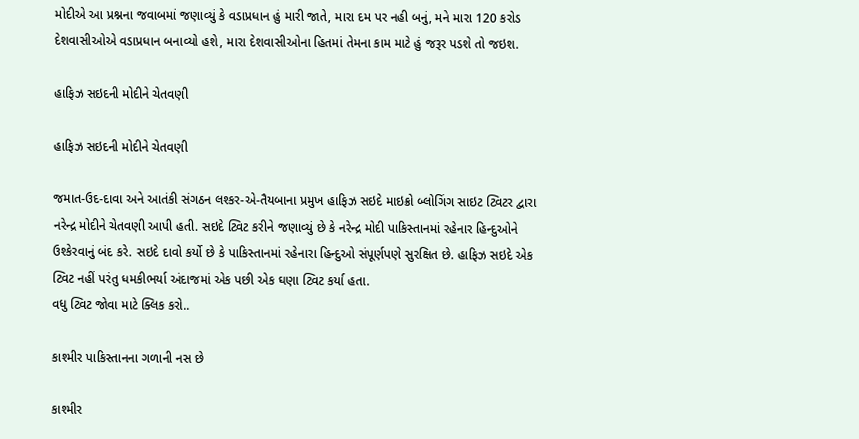મોદીએ આ પ્રશ્નના જવાબમાં જણાવ્યું કે વડાપ્રધાન હું મારી જાતે, મારા દમ પર નહી બનું, મને મારા 120 કરોડ દેશવાસીઓએ વડાપ્રધાન બનાવ્યો હશે, મારા દેશવાસીઓના હિતમાં તેમના કામ માટે હું જરૂર પડશે તો જઇશ.

હાફિઝ સઇદની મોદીને ચેતવણી

હાફિઝ સઇદની મોદીને ચેતવણી

જમાત-ઉદ-દાવા અને આતંકી સંગઠન લશ્કર-એ-તૈયબાના પ્રમુખ હાફિઝ સઇદે માઇક્રો બ્લોગિંગ સાઇટ ટ્વિટર દ્વારા નરેન્દ્ર મોદીને ચેતવણી આપી હતી. સઇદે ટ્વિટ કરીને જણાવ્યું છે કે નરેન્દ્ર મોદી પાકિસ્તાનમાં રહેનાર હિન્દુઓને ઉશ્કેરવાનું બંદ કરે. સઇદે દાવો કર્યો છે કે પાકિસ્તાનમાં રહેનારા હિન્દુઓ સંપૂર્ણપણે સુરક્ષિત છે. હાફિઝ સઇદે એક ટ્વિટ નહીં પરંતુ ધમકીભર્યા અંદાજમાં એક પછી એક ઘણા ટ્વિટ કર્યા હતા.
વધુ ટ્વિટ જોવા માટે ક્લિક કરો..

કાશ્મીર પાકિસ્તાનના ગળાની નસ છે

કાશ્મીર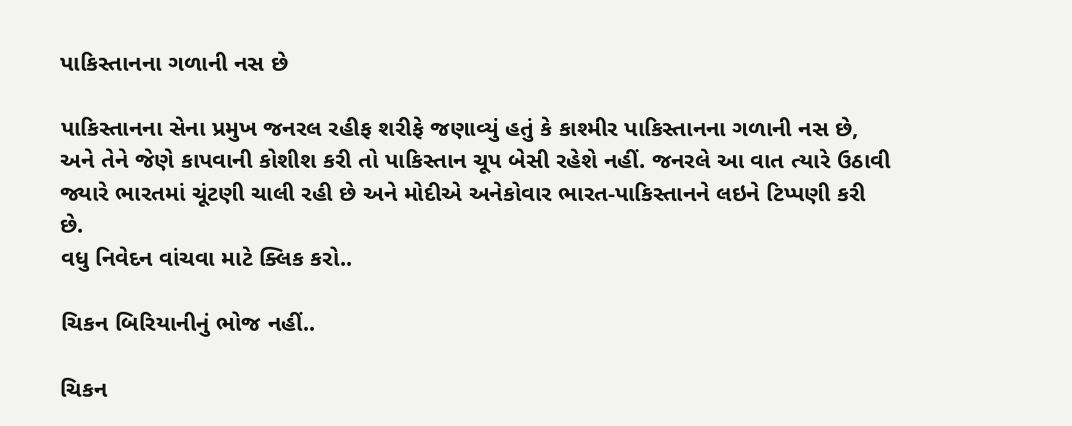પાકિસ્તાનના ગળાની નસ છે

પાકિસ્તાનના સેના પ્રમુખ જનરલ રહીફ શરીફે જણાવ્યું હતું કે કાશ્મીર પાકિસ્તાનના ગળાની નસ છે, અને તેને જેણે કાપવાની કોશીશ કરી તો પાકિસ્તાન ચૂપ બેસી રહેશે નહીં. જનરલે આ વાત ત્યારે ઉઠાવી જ્યારે ભારતમાં ચૂંટણી ચાલી રહી છે અને મોદીએ અનેકોવાર ભારત-પાકિસ્તાનને લઇને ટિપ્પણી કરી છે.
વધુ નિવેદન વાંચવા માટે ક્લિક કરો..

ચિકન બિરિયાનીનું ભોજ નહીં..

ચિકન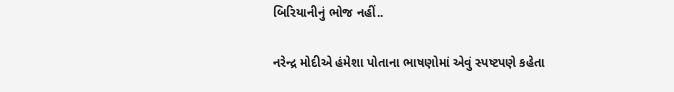બિરિયાનીનું ભોજ નહીં..

નરેન્દ્ર મોદીએ હંમેશા પોતાના ભાષણોમાં એવું સ્પષ્ટપણે કહેતા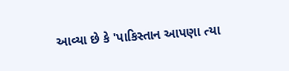આવ્યા છે કે 'પાકિસ્તાન આપણા ત્યા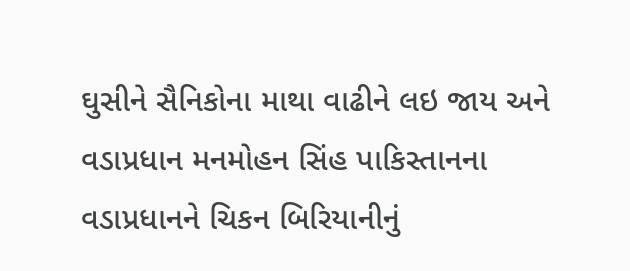ઘુસીને સૈનિકોના માથા વાઢીને લઇ જાય અને વડાપ્રધાન મનમોહન સિંહ પાકિસ્તાનના વડાપ્રધાનને ચિકન બિરિયાનીનું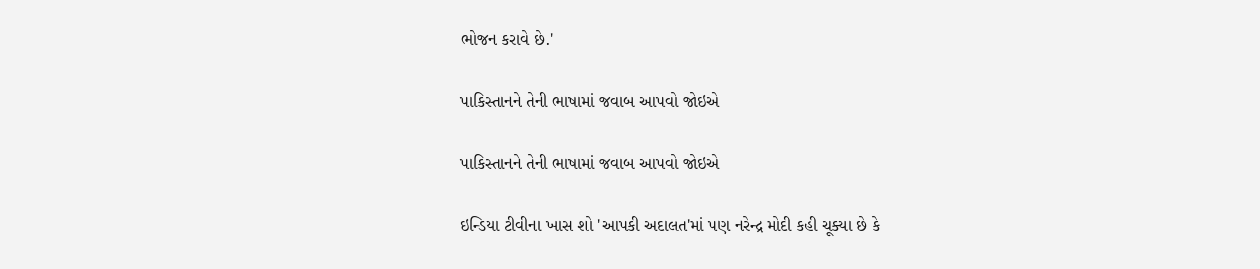ભોજન કરાવે છે.'

પાકિસ્તાનને તેની ભાષામાં જવાબ આપવો જોઇએ

પાકિસ્તાનને તેની ભાષામાં જવાબ આપવો જોઇએ

ઇન્ડિયા ટીવીના ખાસ શો 'આપકી અદાલત'માં પણ નરેન્દ્ર મોદી કહી ચૂક્યા છે કે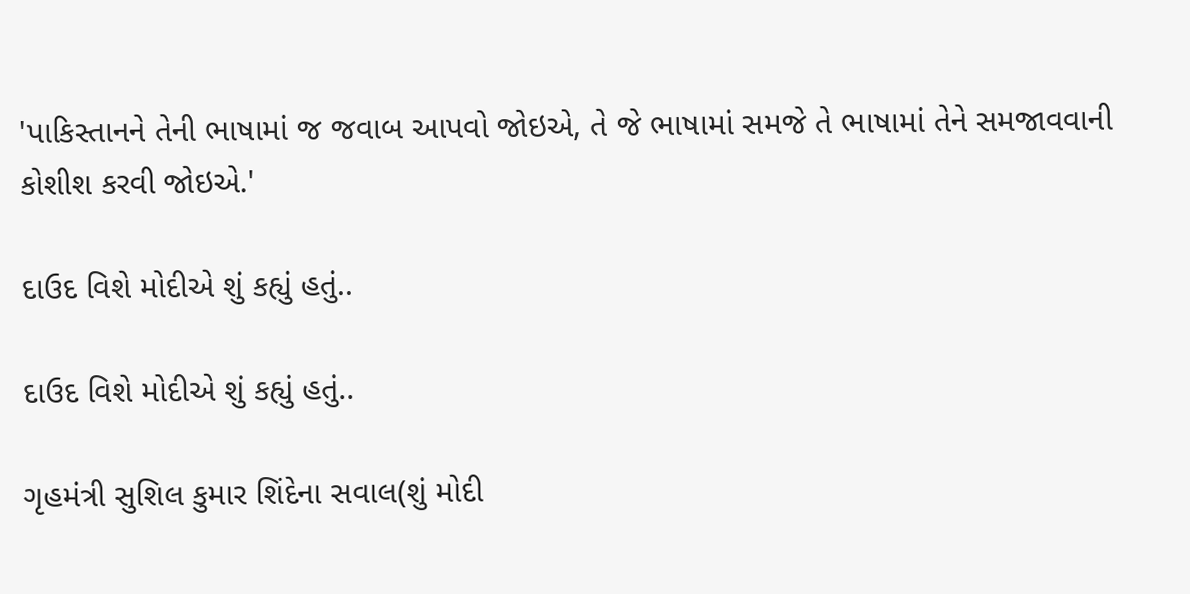'પાકિસ્તાનને તેની ભાષામાં જ જવાબ આપવો જોઇએ, તે જે ભાષામાં સમજે તે ભાષામાં તેને સમજાવવાની કોશીશ કરવી જોઇએ.'

દાઉદ વિશે મોદીએ શું કહ્યું હતું..

દાઉદ વિશે મોદીએ શું કહ્યું હતું..

ગૃહમંત્રી સુશિલ કુમાર શિંદેના સવાલ(શું મોદી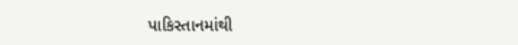પાકિસ્તાનમાંથી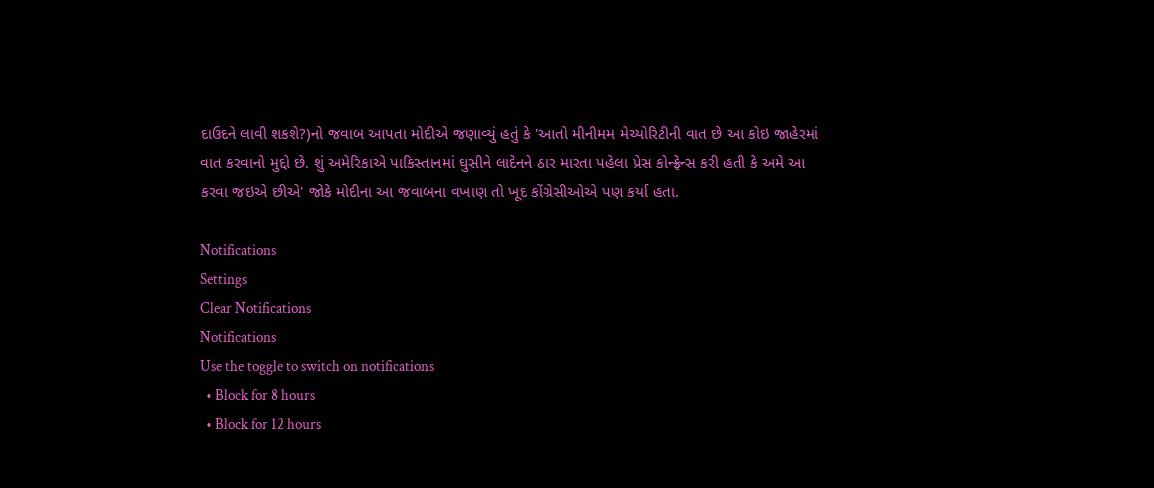દાઉદને લાવી શકશે?)નો જવાબ આપતા મોદીએ જણાવ્યું હતું કે 'આતો મીનીમમ મેચ્યોરિટીની વાત છે આ કોઇ જાહેરમાં વાત કરવાનો મુદ્દો છે. શું અમેરિકાએ પાકિસ્તાનમાં ઘુસીને લાદેનને ઠાર મારતા પહેલા પ્રેસ કોન્ફ્રેન્સ કરી હતી કે અમે આ કરવા જઇએ છીએ' જોકે મોદીના આ જવાબના વખાણ તો ખૂદ કોંગ્રેસીઓએ પણ કર્યા હતા.

Notifications
Settings
Clear Notifications
Notifications
Use the toggle to switch on notifications
  • Block for 8 hours
  • Block for 12 hours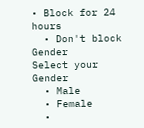• Block for 24 hours
  • Don't block
Gender
Select your Gender
  • Male
  • Female
  •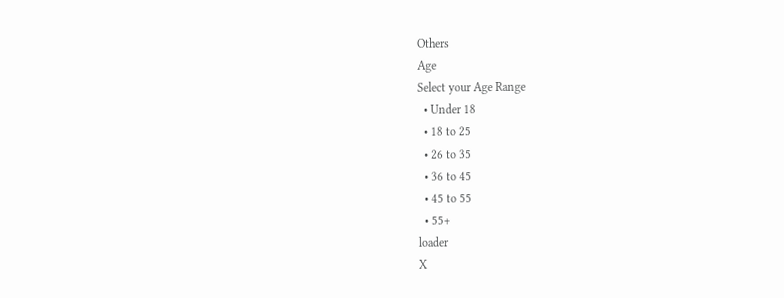Others
Age
Select your Age Range
  • Under 18
  • 18 to 25
  • 26 to 35
  • 36 to 45
  • 45 to 55
  • 55+
loader
X